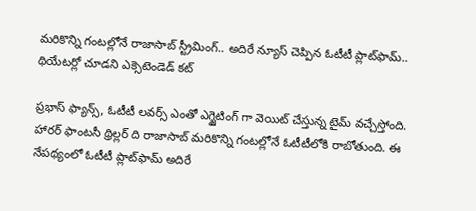మరికొన్ని గంటల్లోనే రాజాసాబ్ స్ట్రీమింగ్.. అదిరే న్యూస్ చెప్పిన ఓటీటీ ప్లాట్‌ఫామ్‌.. థియేట‌ర్లో చూడ‌ని ఎక్సెటెండెడ్ క‌ట్

ప్రభాస్ ఫ్యాన్స్, ఓటీటీ లవర్స్ ఎంతో ఎగ్జైటింగ్ గా వెయిట్ చేస్తున్న టైమ్ వచ్చేస్తోంది. హారర్ ఫాంటసీ థ్రిల్లర్ ది రాజాసాబ్ మరికొన్ని గంటల్లోనే ఓటీటీలోకి రాబోతుంది. ఈ నేపథ్యంలో ఓటీటీ ప్లాట్‌ఫామ్‌ అదిరే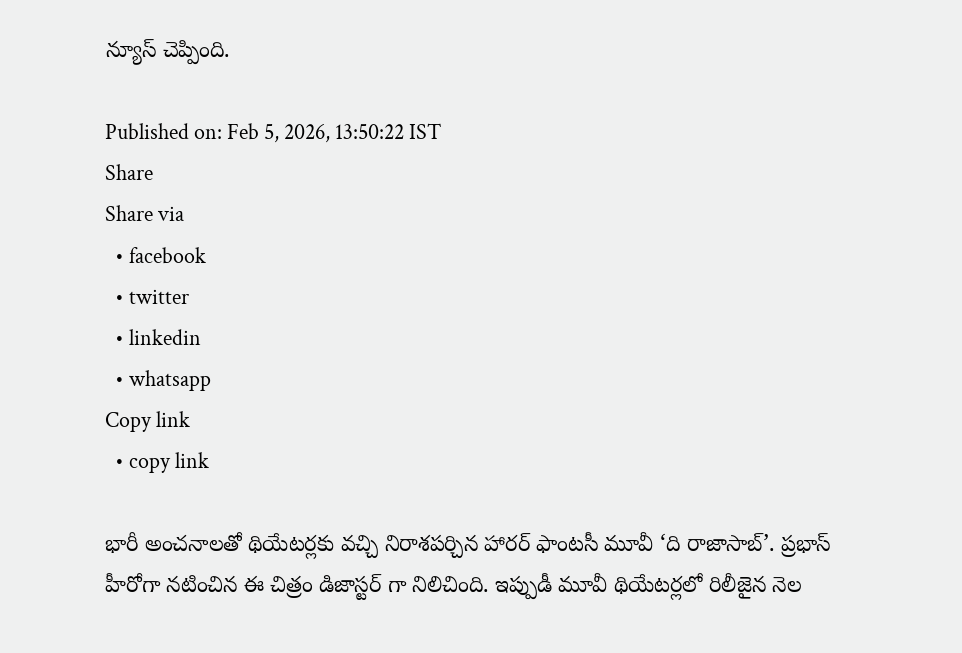న్యూస్ చెప్పింది.

Published on: Feb 5, 2026, 13:50:22 IST
Share
Share via
  • facebook
  • twitter
  • linkedin
  • whatsapp
Copy link
  • copy link

భారీ అంచనాలతో థియేటర్లకు వచ్చి నిరాశపర్చిన హారర్ ఫాంటసీ మూవీ ‘ది రాజాసాబ్’. ప్రభాస్ హీరోగా నటించిన ఈ చిత్రం డిజాస్టర్ గా నిలిచింది. ఇప్పుడీ మూవీ థియేటర్లలో రిలీజైన నెల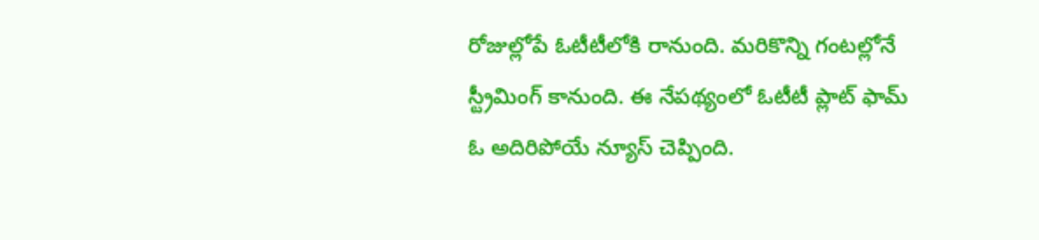రోజుల్లోపే ఓటీటీలోకి రానుంది. మరికొన్ని గంటల్లోనే స్ట్రీమింగ్ కానుంది. ఈ నేపథ్యంలో ఓటీటీ ప్లాట్ ఫామ్ ఓ అదిరిపోయే న్యూస్ చెప్పింది.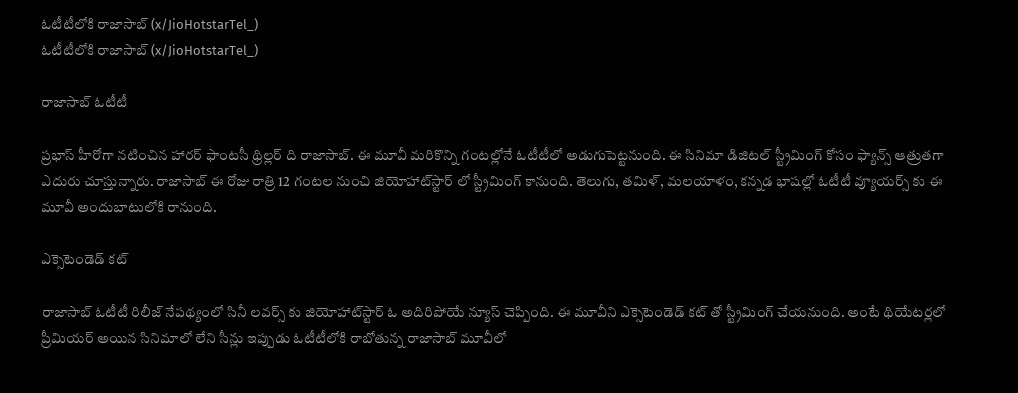ఓటీటీలోకి రాజాసాబ్ (x/JioHotstarTel_)
ఓటీటీలోకి రాజాసాబ్ (x/JioHotstarTel_)

రాజాసాబ్ ఓటీటీ

ప్రభాస్ హీరోగా నటించిన హారర్ ఫాంటసీ థ్రిల్లర్ ది రాజాసాబ్. ఈ మూవీ మరికొన్ని గంటల్లోనే ఓటీటీలో అడుగుపెట్టనుంది. ఈ సినిమా డిజిటల్ స్ట్రీమింగ్ కోసం ఫ్యాన్స్ ఆత్రుతగా ఎదురు చూస్తున్నారు. రాజాసాబ్ ఈ రోజు రాత్రి 12 గంటల నుంచి జియోహాట్‌స్టార్ లో స్ట్రీమింగ్ కానుంది. తెలుగు, తమిళ్, మలయాళం, కన్నడ భాషల్లో ఓటీటీ వ్యూయర్స్ కు ఈ మూవీ అందుబాటులోకి రానుంది.

ఎక్సెటెండెడ్ క‌ట్

రాజాసాబ్ ఓటీటీ రిలీజ్ నేపథ్యంలో సినీ లవర్స్ కు జియోహాట్‌స్టార్ ఓ అదిరిపోయే న్యూస్ చెప్పింది. ఈ మూవీని ఎక్సెటెండెడ్ క‌ట్ తో స్ట్రీమింగ్ చేయనుంది. అంటే థియేటర్లలో ప్రీమియర్ అయిన సినిమాలో లేని సీన్లు ఇప్పుడు ఓటీటీలోకి రాబోతున్న రాజాసాబ్ మూవీలో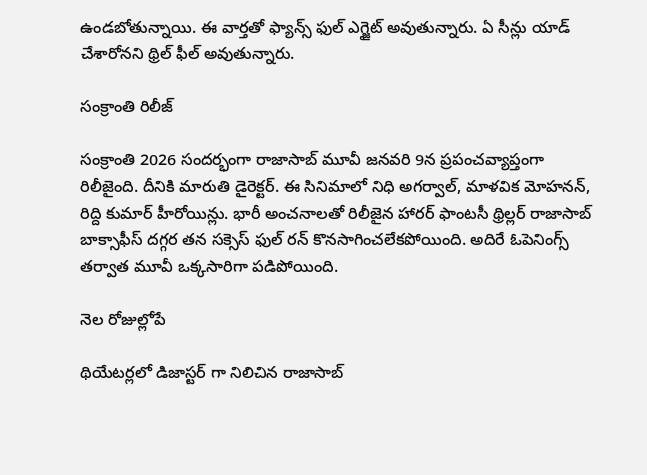ఉండబోతున్నాయి. ఈ వార్తతో ఫ్యాన్స్ ఫుల్ ఎగ్జైట్ అవుతున్నారు. ఏ సీన్లు యాడ్ చేశారోనని థ్రిల్ ఫీల్ అవుతున్నారు.

సంక్రాంతి రిలీజ్

సంక్రాంతి 2026 సందర్భంగా రాజాసాబ్ మూవీ జనవరి 9న ప్రపంచవ్యాప్తంగా రిలీజైంది. దీనికి మారుతి డైరెక్టర్. ఈ సినిమాలో నిధి అగర్వాల్, మాళవిక మోహనన్, రిద్ది కుమార్ హీరోయిన్లు. భారీ అంచనాలతో రిలీజైన హారర్ ఫాంటసీ థ్రిల్లర్ రాజాసాబ్ బాక్సాఫీస్ దగ్గర తన సక్సెస్ ఫుల్ రన్ కొనసాగించలేకపోయింది. అదిరే ఓపెనింగ్స్ తర్వాత మూవీ ఒక్కసారిగా పడిపోయింది.

నెల రోజుల్లోపే

థియేటర్లలో డిజాస్టర్ గా నిలిచిన రాజాసాబ్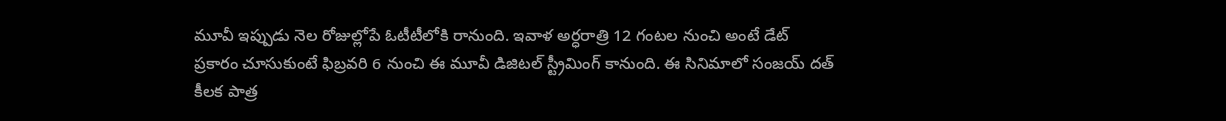మూవీ ఇప్పుడు నెల రోజుల్లోపే ఓటీటీలోకి రానుంది. ఇవాళ అర్ధరాత్రి 12 గంటల నుంచి అంటే డేట్ ప్రకారం చూసుకుంటే ఫిబ్రవరి 6 నుంచి ఈ మూవీ డిజిటల్ స్ట్రీమింగ్ కానుంది. ఈ సినిమాలో సంజయ్ దత్ కీలక పాత్ర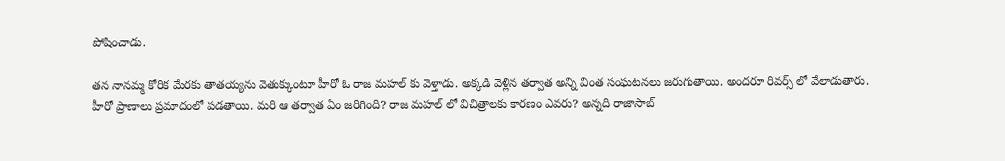పోషించాడు.

తన నానమ్మ కోరిక మేరకు తాతయ్యను వెతుక్కుంటూ హీరో ఓ రాజ మహల్ కు వెళ్తాడు. అక్కడి వెళ్లిన తర్వాత అన్ని వింత సంఘటనలు జరుగుతాయి. అందరూ రివర్స్ లో వేలాడుతారు. హీరో ప్రాణాలు ప్రమాదంలో పడతాయి. మరి ఆ తర్వాత ఏం జరిగింది? రాజ మహల్ లో విచిత్రాలకు కారణం ఎవరు? అన్నది రాజాసాబ్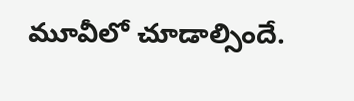మూవీలో చూడాల్సిందే.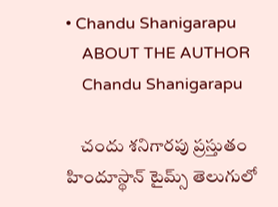• Chandu Shanigarapu
    ABOUT THE AUTHOR
    Chandu Shanigarapu

    చందు శనిగారపు ప్రస్తుతం హిందూస్థాన్ టైమ్స్ తెలుగులో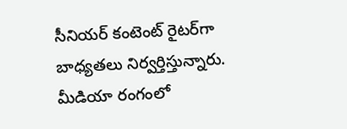సీనియర్ కంటెంట్ రైట‌ర్‌గా బాధ్యతలు నిర్వర్తిస్తున్నారు. మీడియా రంగంలో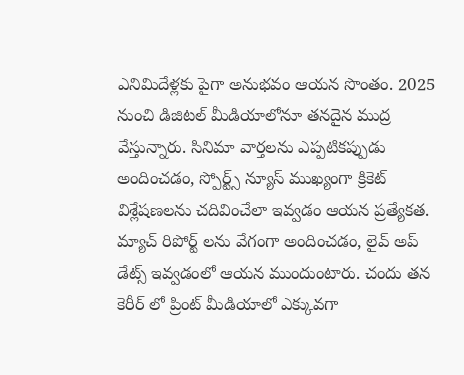ఎనిమిదేళ్లకు పైగా అనుభవం ఆయన సొంతం. 2025 నుంచి డిజిటల్ మీడియాలోనూ తనదైన ముద్ర వేస్తున్నారు. సినిమా వార్తలను ఎప్పటికప్పుడు అందించడం, స్పోర్ట్స్ న్యూస్ ముఖ్యంగా క్రికెట్ విశ్లేషణలను చదివించేలా ఇవ్వడం ఆయన ప్రత్యేకత. మ్యాచ్ రిపోర్ట్ లను వేగంగా అందించడం, లైవ్ అప్ డేట్స్ ఇవ్వడంలో ఆయన ముందుంటారు. చందు తన కెరీర్ లో ప్రింట్ మీడియాలో ఎక్కువగా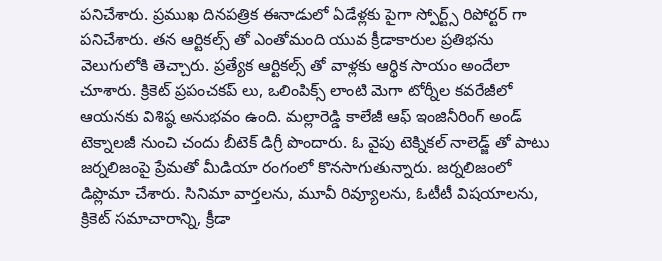పనిచేశారు. ప్రముఖ దినపత్రిక ఈనాడులో ఏడేళ్లకు పైగా స్పోర్ట్స్ రిపోర్టర్ గా పనిచేశారు. తన ఆర్టికల్స్ తో ఎంతోమంది యువ క్రీడాకారుల ప్రతిభను వెలుగులోకి తెచ్చారు. ప్రత్యేక ఆర్టికల్స్ తో వాళ్లకు ఆర్థిక సాయం అందేలా చూశారు. క్రికెట్ ప్రపంచకప్ లు, ఒలింపిక్స్ లాంటి మెగా టోర్నీల కవరేజీలో ఆయనకు విశిష్ఠ అనుభవం ఉంది. మల్లారెడ్డి కాలేజీ ఆఫ్ ఇంజినీరింగ్ అండ్ టెక్నాలజీ నుంచి చందు బీటెక్ డిగ్రీ పొందారు. ఓ వైపు టెక్నికల్ నాలెడ్జ్ తో పాటు జర్నలిజంపై ప్రేమతో మీడియా రంగంలో కొనసాగుతున్నారు. జర్నలిజంలో డిప్లొమా చేశారు. సినిమా వార్తలను, మూవీ రివ్యూలను, ఓటీటీ విషయాలను, క్రికెట్ సమాచారాన్ని, క్రీడా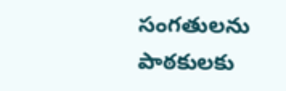సంగతులను పాఠకులకు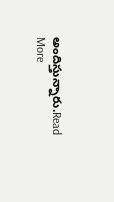అందిస్తున్నారు.Read More